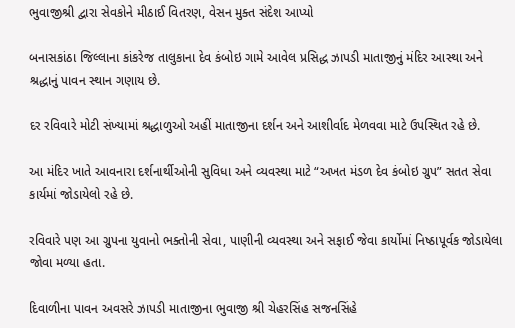ભુવાજીશ્રી દ્વારા સેવકોને મીઠાઈ વિતરણ, વેસન મુક્ત સંદેશ આપ્યો

બનાસકાંઠા જિલ્લાના કાંકરેજ તાલુકાના દેવ કંબોઇ ગામે આવેલ પ્રસિદ્ધ ઝાપડી માતાજીનું મંદિર આસ્થા અને શ્રદ્ધાનું પાવન સ્થાન ગણાય છે.

દર રવિવારે મોટી સંખ્યામાં શ્રદ્ધાળુઓ અહીં માતાજીના દર્શન અને આશીર્વાદ મેળવવા માટે ઉપસ્થિત રહે છે.

આ મંદિર ખાતે આવનારા દર્શનાર્થીઓની સુવિધા અને વ્યવસ્થા માટે “અખત મંડળ દેવ કંબોઇ ગ્રુપ” સતત સેવા કાર્યમાં જોડાયેલો રહે છે.

રવિવારે પણ આ ગ્રુપના યુવાનો ભક્તોની સેવા, પાણીની વ્યવસ્થા અને સફાઈ જેવા કાર્યોમાં નિષ્ઠાપૂર્વક જોડાયેલા જોવા મળ્યા હતા.

દિવાળીના પાવન અવસરે ઝાપડી માતાજીના ભુવાજી શ્રી ચેહરસિંહ સજનસિંહે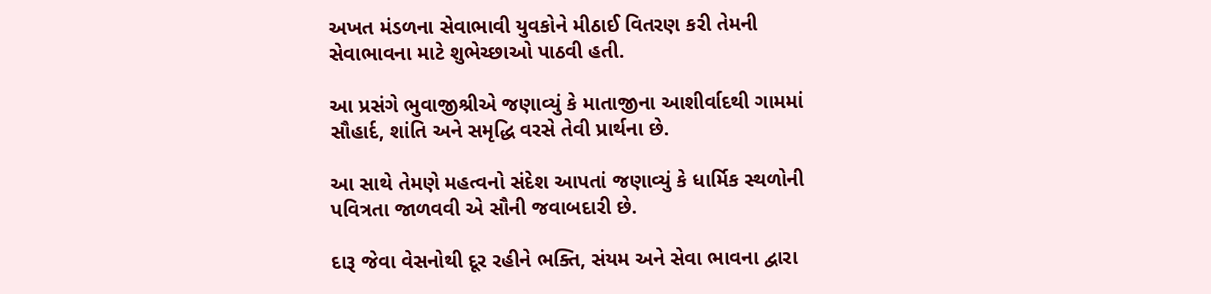અખત મંડળના સેવાભાવી યુવકોને મીઠાઈ વિતરણ કરી તેમની સેવાભાવના માટે શુભેચ્છાઓ પાઠવી હતી.

આ પ્રસંગે ભુવાજીશ્રીએ જણાવ્યું કે માતાજીના આશીર્વાદથી ગામમાં સૌહાર્દ, શાંતિ અને સમૃદ્ધિ વરસે તેવી પ્રાર્થના છે.

આ સાથે તેમણે મહત્વનો સંદેશ આપતાં જણાવ્યું કે ધાર્મિક સ્થળોની પવિત્રતા જાળવવી એ સૌની જવાબદારી છે.

દારૂ જેવા વેસનોથી દૂર રહીને ભક્તિ, સંયમ અને સેવા ભાવના દ્વારા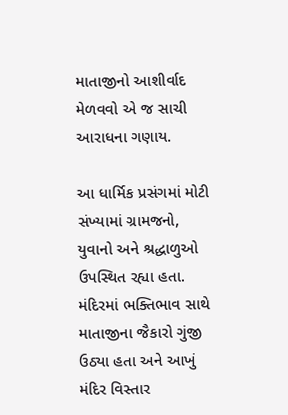માતાજીનો આશીર્વાદ મેળવવો એ જ સાચી આરાધના ગણાય.

આ ધાર્મિક પ્રસંગમાં મોટી સંખ્યામાં ગ્રામજનો, યુવાનો અને શ્રદ્ધાળુઓ ઉપસ્થિત રહ્યા હતા. મંદિરમાં ભક્તિભાવ સાથે માતાજીના જૈકારો ગુંજી ઉઠ્યા હતા અને આખું મંદિર વિસ્તાર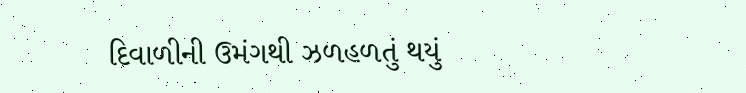દિવાળીની ઉમંગથી ઝળહળતું થયું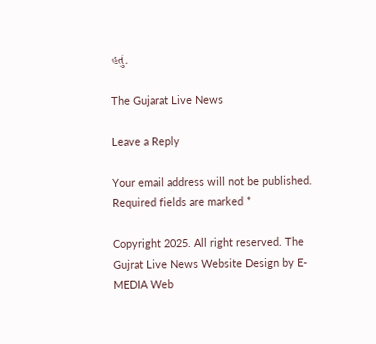હતું.

The Gujarat Live News

Leave a Reply

Your email address will not be published. Required fields are marked *

Copyright 2025. All right reserved. The Gujrat Live News Website Design by E- MEDIA Web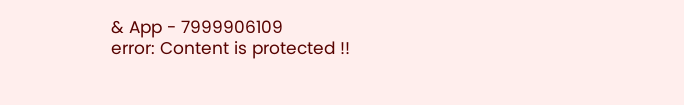& App - 7999906109
error: Content is protected !!